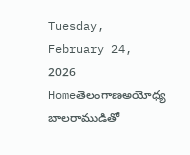Tuesday, February 24, 2026
Homeతెలంగాణఅయోధ్య బాలరాముడితో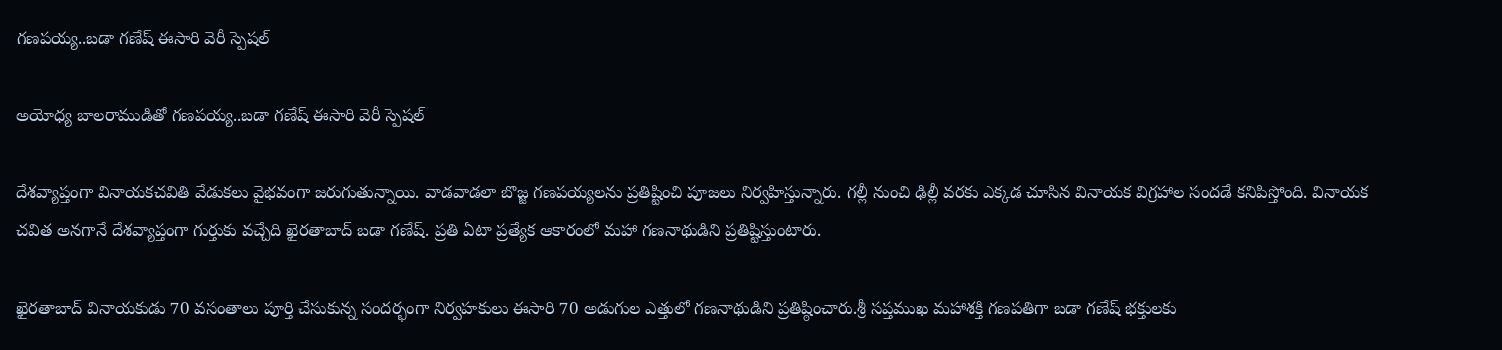గణపయ్య..బడా గణేష్ ఈసారి వెరీ స్పెషల్

అయోధ్య బాలరాముడితో గణపయ్య..బడా గణేష్ ఈసారి వెరీ స్పెషల్

దేశవ్యాప్తంగా వినాయకచవితి వేడుకలు వైభవంగా జరుగుతున్నాయి. వాడవాడలా బొజ్జ గణపయ్యలను ప్రతిష్టించి పూజలు నిర్వహిస్తున్నారు. గల్లీ నుంచి ఢిల్లీ వరకు ఎక్కడ చూసిన వినాయక విగ్రహాల సందడే కనిపిస్తోంది. వినాయక చవిత అనగానే దేశవ్యాప్తంగా గుర్తుకు వచ్చేది ఖైరతాబాద్ బడా గణేష్. ప్రతి ఏటా ప్రత్యేక ఆకారంలో మహా గణనాథుడిని ప్రతిష్టిస్తుంటారు.

ఖైరతాబాద్ వినాయకుడు 70 వసంతాలు పూర్తి చేసుకున్న సందర్భంగా నిర్వహకులు ఈసారి 70 అడుగుల ఎత్తులో గణనాథుడిని ప్రతిష్ఠించారు.శ్రీ సప్తముఖ మహాశక్తి గణపతిగా బడా గణేష్ భక్తులకు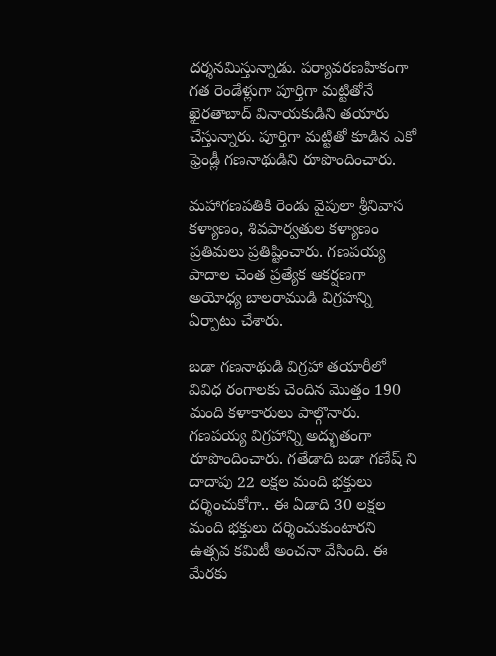దర్శనమిస్తున్నాడు. పర్యావరణహికంగా గత రెండేళ్లుగా పూర్తిగా మట్టితోనే ఖైరతాబాద్ వినాయకుడిని తయారు చేస్తున్నారు. పూర్తిగా మట్టితో కూడిన ఎకో ఫ్రెండ్లీ గణనాథుడిని రూపొందించారు.

మహాగణపతికి రెండు వైపులా శ్రీనివాస కళ్యాణం, శివపార్వతుల కళ్యాణం ప్రతిమలు ప్రతిష్టించారు. గణపయ్య పాదాల చెంత ప్రత్యేక ఆకర్షణగా అయోధ్య బాలరాముడి విగ్రహన్ని ఏర్పాటు చేశారు.

బడా గణనాథుడి విగ్రహా తయారీలో వివిధ రంగాలకు చెందిన మొత్తం 190 మంది కళాకారులు పాల్గొనారు. గణపయ్య విగ్రహాన్ని అద్భుతంగా రూపొందించారు. గతేడాది బడా గణేష్ ని దాదాపు 22 లక్షల మంది భక్తులు దర్శించుకోగా.. ఈ ఏడాది 30 లక్షల మంది భక్తులు దర్శించుకుంటారని ఉత్సవ కమిటీ అంచనా వేసింది. ఈ మేరకు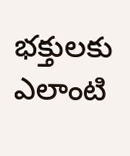భక్తులకు ఎలాంటి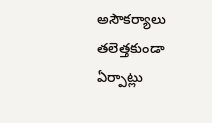అసౌకర్యాలు తలెత్తకుండా ఏర్పాట్లు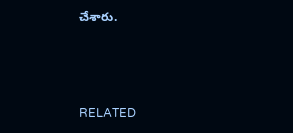చేశారు.



RELATED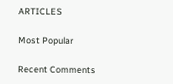ARTICLES

Most Popular

Recent Comments